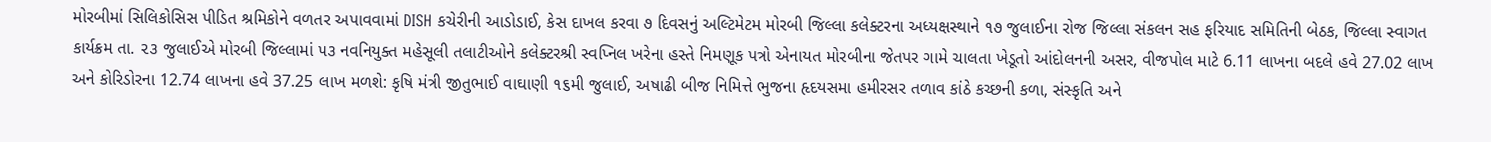મોરબીમાં સિલિકોસિસ પીડિત શ્રમિકોને વળતર અપાવવામાં DISH કચેરીની આડોડાઈ, કેસ દાખલ કરવા ૭ દિવસનું અલ્ટિમેટમ મોરબી જિલ્લા કલેક્ટરના અધ્યક્ષસ્થાને ૧૭ જુલાઈના રોજ જિલ્લા સંકલન સહ ફરિયાદ સમિતિની બેઠક, જિલ્લા સ્વાગત કાર્યક્રમ તા. ૨૩ જુલાઈએ મોરબી જિલ્લામાં ૫૩ નવનિયુક્ત મહેસૂલી તલાટીઓને કલેક્ટરશ્રી સ્વપ્નિલ ખરેના હસ્તે નિમણૂક પત્રો એનાયત મોરબીના જેતપર ગામે ચાલતા ખેડૂતો આંદોલનની અસર, વીજપોલ માટે 6.11 લાખના બદલે હવે 27.02 લાખ અને કોરિડોરના 12.74 લાખના હવે 37.25 લાખ મળશે: કૃષિ મંત્રી જીતુભાઈ વાઘાણી ૧૬મી જુલાઈ, અષાઢી બીજ નિમિત્તે ભુજના હૃદયસમા હમીરસર તળાવ કાંઠે કચ્છની કળા, સંસ્કૃતિ અને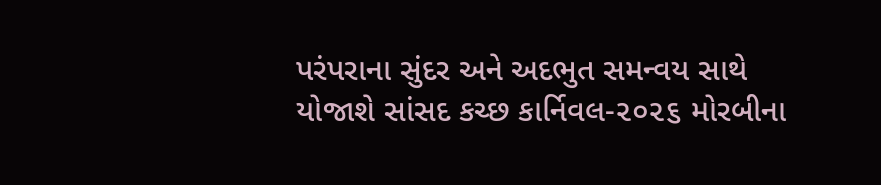પરંપરાના સુંદર અને અદભુત સમન્વય સાથે યોજાશે સાંસદ કચ્છ કાર્નિવલ-૨૦૨૬ મોરબીના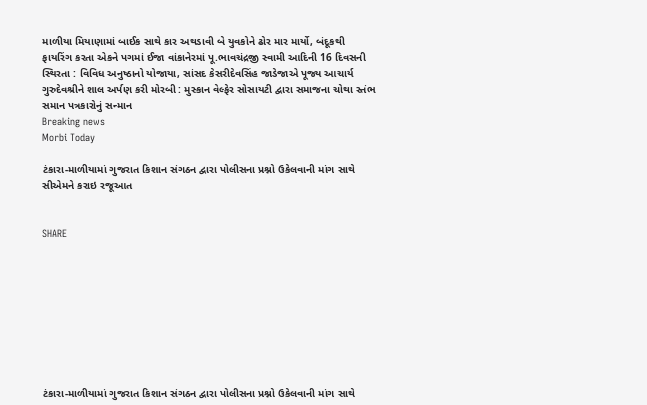માળીયા મિયાણામાં બાઈક સાથે કાર અથડાવી બે યુવકોને ઢોર માર માર્યો, બંદૂકથી ફાયરિંગ કરતા એકને પગમાં ઈજા વાંકાનેરમાં પૂ.ભાવચંદ્રજી સ્વામી આદિની 16 દિવસની સ્થિરતા : વિવિધ અનુષ્ઠાનો યોજાયા, સાંસદ કેસરીદેવસિંહ જાડેજાએ પૂજ્ય આચાર્ય ગુરુદેવશ્રીને શાલ અર્પણ કરી મોરબી : મુસ્કાન વેલ્ફેર સોસાયટી દ્વારા સમાજના ચોથા સ્તંભ સમાન પત્રકારોનું સન્માન
Breaking news
Morbi Today

ટંકારા-માળીયામાં ગુજરાત કિશાન સંગઠન દ્વારા પોલીસના પ્રશ્નો ઉકેલવાની માંગ સાથે સીએમને કરાઇ રજૂઆત


SHARE









ટંકારા-માળીયામાં ગુજરાત કિશાન સંગઠન દ્વારા પોલીસના પ્રશ્નો ઉકેલવાની માંગ સાથે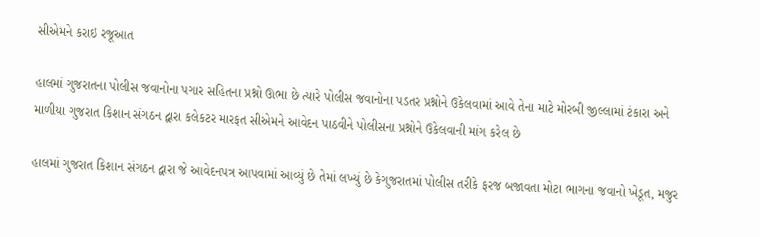સીએમને કરાઇ રજૂઆત

હાલમાં ગુજરાતના પોલીસ જવાનોના પગાર સહિતના પ્રશ્નો ઊભા છે ત્યારે પોલીસ જવાનોના પડતર પ્રશ્નોને ઉકેલવામાં આવે તેના માટે મોરબી જીલ્લામાં ટંકારા અને માળીયા ગુજરાત કિશાન સંગઠન દ્વારા કલેકટર મારફત સીએમને આવેદન પાઠવીને પોલીસના પ્રશ્નોને ઉકેલવાની માંગ કરેલ છે

હાલમાં ગુજરાત કિશાન સંગઠન દ્વારા જે આવેદનપત્ર આપવામાં આવ્યું છે તેમાં લખ્યું છે કેગુજરાતમાં પોલીસ તરીકે ફરજ બજાવતા મોટા ભાગના જવાનો ખેડૂત, મજુર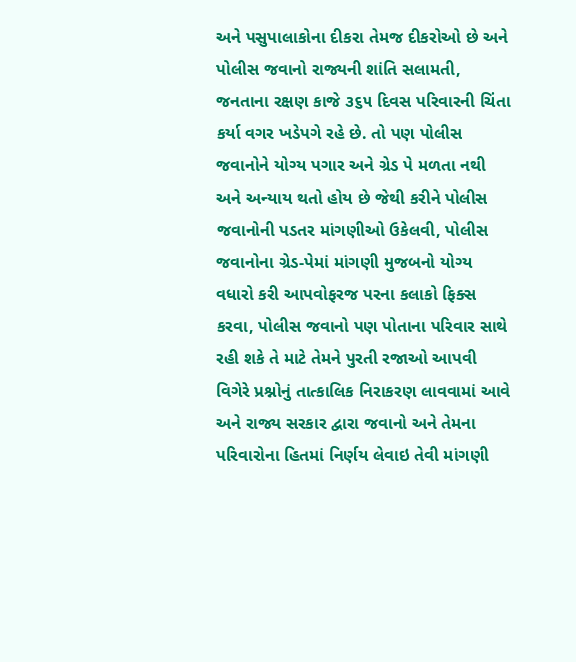અને પસુપાલાકોના દીકરા તેમજ દીકરોઓ છે અને પોલીસ જવાનો રાજ્યની શાંતિ સલામતી, જનતાના રક્ષણ કાજે ૩૬૫ દિવસ પરિવારની ચિંતા કર્યા વગર ખડેપગે રહે છે. તો પણ પોલીસ જવાનોને યોગ્ય પગાર અને ગ્રેડ પે મળતા નથી અને અન્યાય થતો હોય છે જેથી કરીને પોલીસ જવાનોની પડતર માંગણીઓ ઉકેલવી, પોલીસ જવાનોના ગ્રેડ-પેમાં માંગણી મુજબનો યોગ્ય વધારો કરી આપવોફરજ પરના કલાકો ફિક્સ કરવા, પોલીસ જવાનો પણ પોતાના પરિવાર સાથે રહી શકે તે માટે તેમને પુરતી રજાઓ આપવી વિગેરે પ્રશ્નોનું તાત્કાલિક નિરાકરણ લાવવામાં આવે અને રાજ્ય સરકાર દ્વારા જવાનો અને તેમના પરિવારોના હિતમાં નિર્ણય લેવાઇ તેવી માંગણી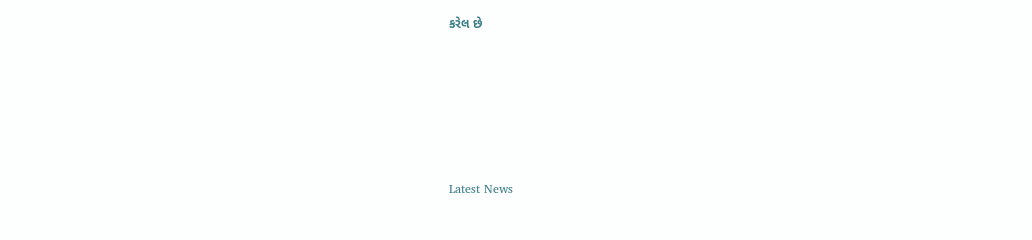કરેલ છે






Latest News